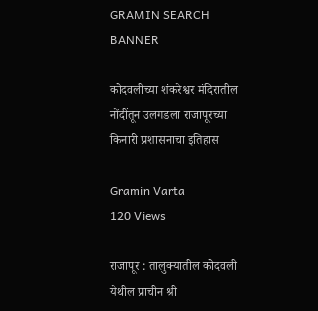GRAMIN SEARCH BANNER

कोदवलीच्या शंकरेश्वर मंदिरातील नोंदींतून उलगडला राजापूरच्या किनारी प्रशासनाचा इतिहास

Gramin Varta
120 Views

राजापूर : तालुक्यातील कोदवली येथील प्राचीन श्री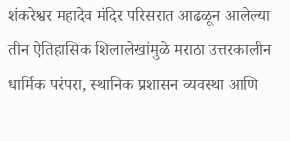शंकरेश्वर महादेव मंदिर परिसरात आढळून आलेल्या तीन ऐतिहासिक शिलालेखांमुळे मराठा उत्तरकालीन धार्मिक परंपरा, स्थानिक प्रशासन व्यवस्था आणि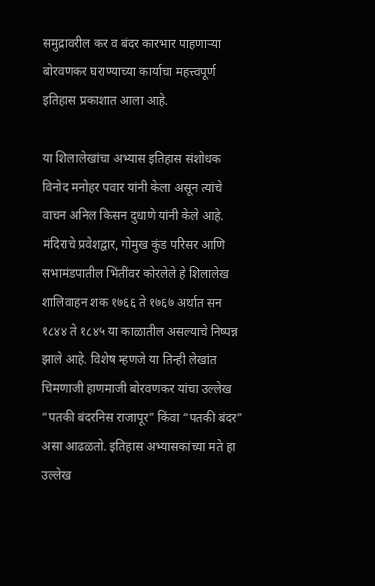समुद्रावरील कर व बंदर कारभार पाहणाऱ्या बोरवणकर घराण्याच्या कार्याचा महत्त्वपूर्ण इतिहास प्रकाशात आला आहे.

या शिलालेखांचा अभ्यास इतिहास संशोधक विनोद मनोहर पवार यांनी केला असून त्यांचे वाचन अनिल किसन दुधाणे यांनी केले आहे. मंदिराचे प्रवेशद्वार, गोमुख कुंड परिसर आणि सभामंडपातील भिंतींवर कोरलेले हे शिलालेख शालिवाहन शक १७६६ ते १७६७ अर्थात सन १८४४ ते १८४५ या काळातील असल्याचे निष्पन्न झाले आहे. विशेष म्हणजे या तिन्ही लेखांत चिमणाजी हाणमाजी बोरवणकर यांचा उल्लेख “पतकी बंदरनिस राजापूर” किंवा “पतकी बंदर” असा आढळतो. इतिहास अभ्यासकांच्या मते हा उल्लेख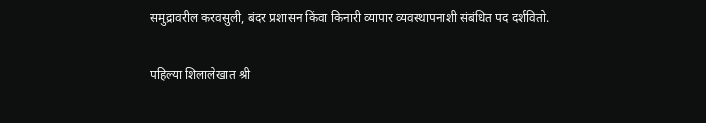समुद्रावरील करवसुली, बंदर प्रशासन किंवा किनारी व्यापार व्यवस्थापनाशी संबंधित पद दर्शवितो.

पहिल्या शिलालेखात श्री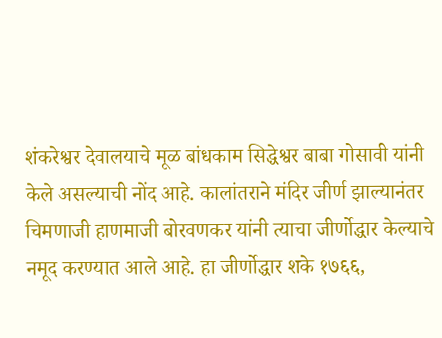शंकरेश्वर देवालयाचे मूळ बांधकाम सिद्धेश्वर बाबा गोसावी यांनी केले असल्याची नोंद आहे. कालांतराने मंदिर जीर्ण झाल्यानंतर चिमणाजी हाणमाजी बोरवणकर यांनी त्याचा जीर्णोद्धार केल्याचे नमूद करण्यात आले आहे. हा जीर्णोद्धार शके १७६६,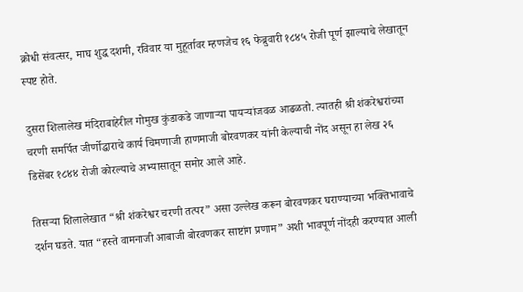क्रोधी संवत्सर, माघ शुद्ध दशमी, रविवार या मुहूर्तावर म्हणजेच १६ फेब्रुवारी १८४५ रोजी पूर्ण झाल्याचे लेखातून स्पष्ट होते.

दुसरा शिलालेख मंदिराबाहेरील गोमुख कुंडाकडे जाणाऱ्या पायऱ्यांजवळ आढळतो. त्यातही श्री शंकरेश्वरांच्या चरणी समर्पित जीर्णोद्धाराचे कार्य चिमणाजी हाणमाजी बोरवणकर यांनी केल्याची नोंद असून हा लेख २६ डिसेंबर १८४४ रोजी कोरल्याचे अभ्यासातून समोर आले आहे.

तिसऱ्या शिलालेखात “श्री शंकरेश्वर चरणी तत्पर” असा उल्लेख करून बोरवणकर घराण्याच्या भक्तिभावाचे दर्शन घडते. यात “हस्ते वामनाजी आबाजी बोरवणकर साष्टांग प्रणाम” अशी भावपूर्ण नोंदही करण्यात आली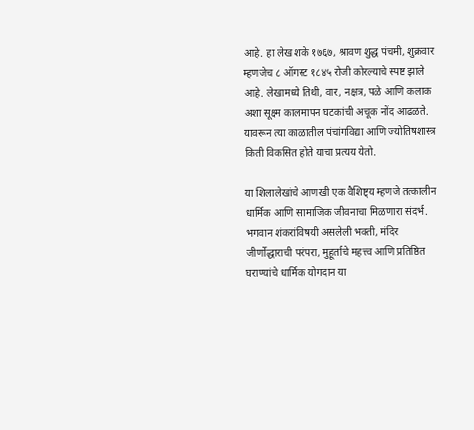आहे. हा लेख शके १७६७, श्रावण शुद्ध पंचमी, शुक्रवार म्हणजेच ८ ऑगस्ट १८४५ रोजी कोरल्याचे स्पष्ट झाले आहे. लेखामध्ये तिथी, वार, नक्षत्र, पळे आणि कलाक अशा सूक्ष्म कालमापन घटकांची अचूक नोंद आढळते. यावरून त्या काळातील पंचांगविद्या आणि ज्योतिषशास्त्र किती विकसित होते याचा प्रत्यय येतो.

या शिलालेखांचे आणखी एक वैशिष्ट्य म्हणजे तत्कालीन धार्मिक आणि सामाजिक जीवनाचा मिळणारा संदर्भ. भगवान शंकरांविषयी असलेली भक्ती, मंदिर जीर्णोद्धाराची परंपरा, मुहूर्ताचे महत्त्व आणि प्रतिष्ठित घराण्यांचे धार्मिक योगदान या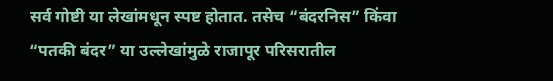सर्व गोष्टी या लेखांमधून स्पष्ट होतात. तसेच “बंदरनिस” किंवा “पतकी बंदर” या उल्लेखांमुळे राजापूर परिसरातील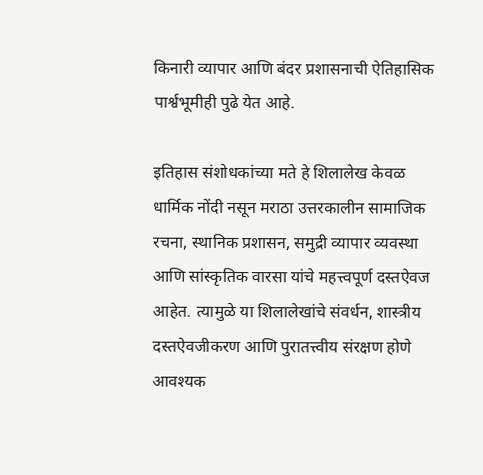किनारी व्यापार आणि बंदर प्रशासनाची ऐतिहासिक पार्श्वभूमीही पुढे येत आहे.

इतिहास संशोधकांच्या मते हे शिलालेख केवळ धार्मिक नोंदी नसून मराठा उत्तरकालीन सामाजिक रचना, स्थानिक प्रशासन, समुद्री व्यापार व्यवस्था आणि सांस्कृतिक वारसा यांचे महत्त्वपूर्ण दस्तऐवज आहेत. त्यामुळे या शिलालेखांचे संवर्धन, शास्त्रीय दस्तऐवजीकरण आणि पुरातत्त्वीय संरक्षण होणे आवश्यक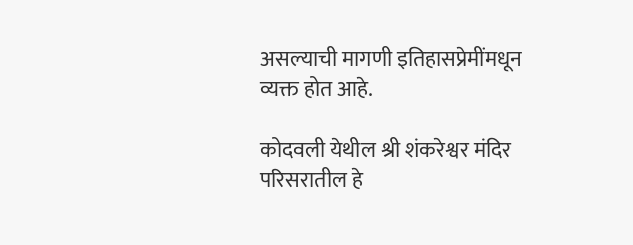असल्याची मागणी इतिहासप्रेमींमधून व्यक्त होत आहे.

कोदवली येथील श्री शंकरेश्वर मंदिर परिसरातील हे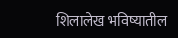शिलालेख भविष्यातील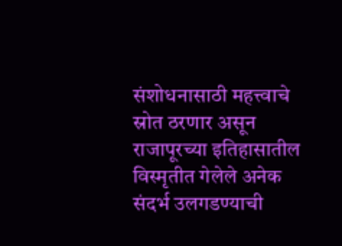संशोधनासाठी महत्त्वाचे स्रोत ठरणार असून राजापूरच्या इतिहासातील विस्मृतीत गेलेले अनेक संदर्भ उलगडण्याची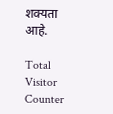शक्यता आहे.

Total Visitor Counter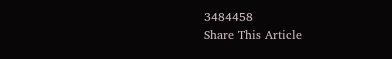3484458
Share This Article